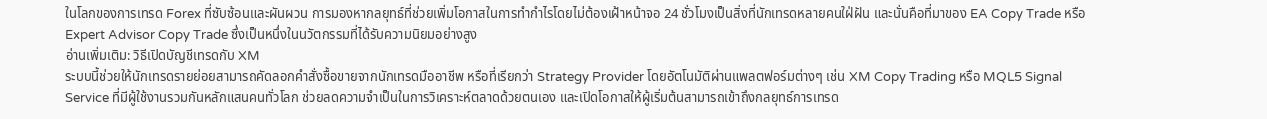ในโลกของการเทรด Forex ที่ซับซ้อนและผันผวน การมองหากลยุทธ์ที่ช่วยเพิ่มโอกาสในการทำกำไรโดยไม่ต้องเฝ้าหน้าจอ 24 ชั่วโมงเป็นสิ่งที่นักเทรดหลายคนใฝ่ฝัน และนั่นคือที่มาของ EA Copy Trade หรือ Expert Advisor Copy Trade ซึ่งเป็นหนึ่งในนวัตกรรมที่ได้รับความนิยมอย่างสูง
อ่านเพิ่มเติม: วิธีเปิดบัญชีเทรดกับ XM
ระบบนี้ช่วยให้นักเทรดรายย่อยสามารถคัดลอกคำสั่งซื้อขายจากนักเทรดมืออาชีพ หรือที่เรียกว่า Strategy Provider โดยอัตโนมัติผ่านแพลตฟอร์มต่างๆ เช่น XM Copy Trading หรือ MQL5 Signal Service ที่มีผู้ใช้งานรวมกันหลักแสนคนทั่วโลก ช่วยลดความจำเป็นในการวิเคราะห์ตลาดด้วยตนเอง และเปิดโอกาสให้ผู้เริ่มต้นสามารถเข้าถึงกลยุทธ์การเทรด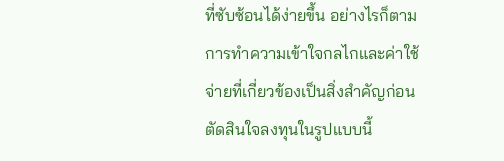ที่ซับซ้อนได้ง่ายขึ้น อย่างไรก็ตาม การทำความเข้าใจกลไกและค่าใช้จ่ายที่เกี่ยวข้องเป็นสิ่งสำคัญก่อนตัดสินใจลงทุนในรูปแบบนี้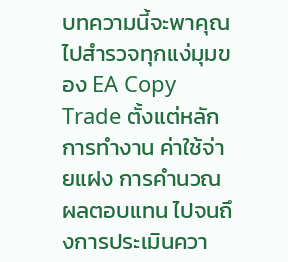บทความนี้จะพาคุณไปสำรวจทุกแง่มุมของ EA Copy Trade ตั้งแต่หลักการทำงาน ค่าใช้จ่ายแฝง การคำนวณผลตอบแทน ไปจนถึงการประเมินควา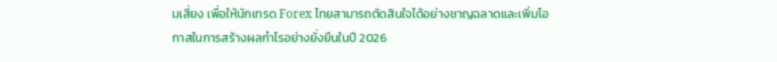มเสี่ยง เพื่อให้นักเทรด Forex ไทยสามารถตัดสินใจได้อย่างชาญฉลาดและเพิ่มโอกาสในการสร้างผลกำไรอย่างยั่งยืนในปี 2026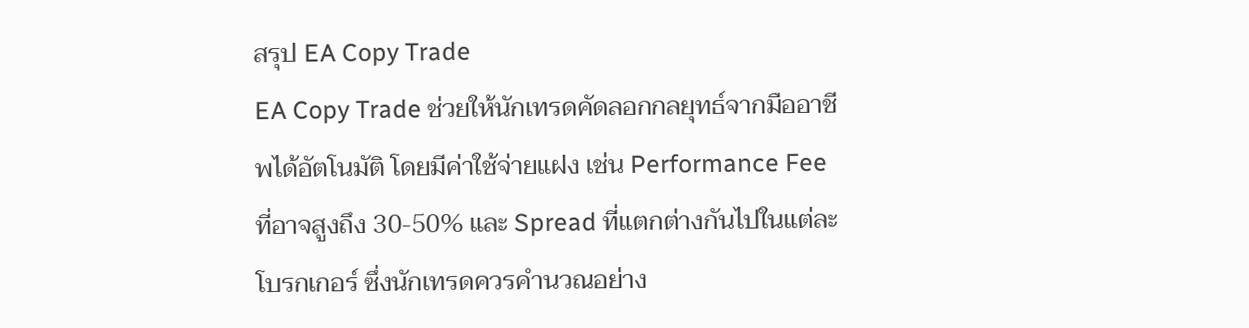สรุป EA Copy Trade
EA Copy Trade ช่วยให้นักเทรดคัดลอกกลยุทธ์จากมืออาชีพได้อัตโนมัติ โดยมีค่าใช้จ่ายแฝง เช่น Performance Fee ที่อาจสูงถึง 30-50% และ Spread ที่แตกต่างกันไปในแต่ละโบรกเกอร์ ซึ่งนักเทรดควรคำนวณอย่าง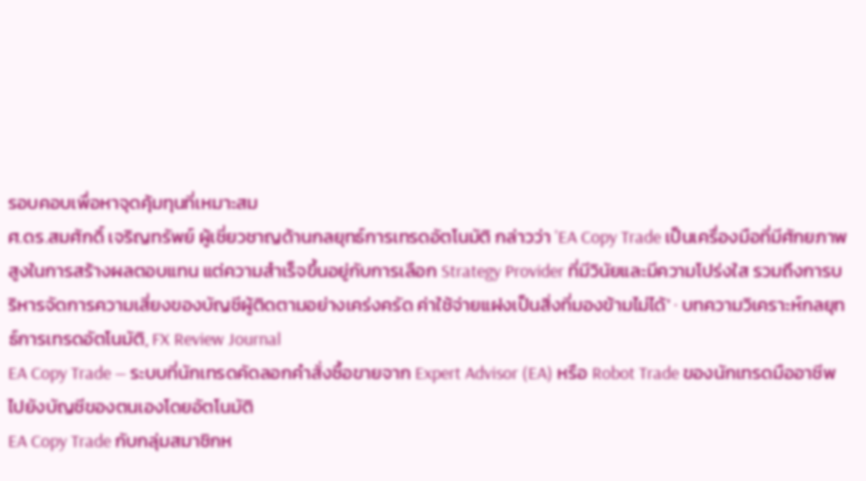รอบคอบเพื่อหาจุดคุ้มทุนที่เหมาะสม
ศ.ดร.สมศักดิ์ เจริญทรัพย์ ผู้เชี่ยวชาญด้านกลยุทธ์การเทรดอัตโนมัติ กล่าวว่า 'EA Copy Trade เป็นเครื่องมือที่มีศักยภาพสูงในการสร้างผลตอบแทน แต่ความสำเร็จขึ้นอยู่กับการเลือก Strategy Provider ที่มีวินัยและมีความโปร่งใส รวมถึงการบริหารจัดการความเสี่ยงของบัญชีผู้ติดตามอย่างเคร่งครัด ค่าใช้จ่ายแฝงเป็นสิ่งที่มองข้ามไม่ได้' · บทความวิเคราะห์กลยุทธ์การเทรดอัตโนมัติ, FX Review Journal
EA Copy Trade — ระบบที่นักเทรดคัดลอกคำสั่งซื้อขายจาก Expert Advisor (EA) หรือ Robot Trade ของนักเทรดมืออาชีพไปยังบัญชีของตนเองโดยอัตโนมัติ
EA Copy Trade กับกลุ่มสมาชิกห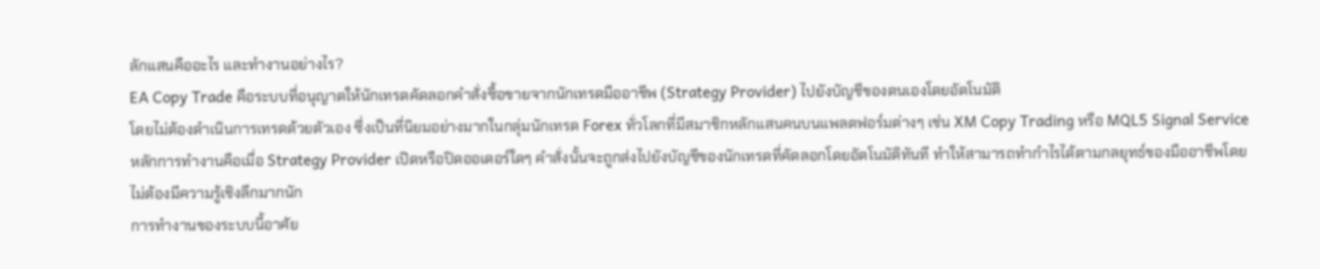ลักแสนคืออะไร และทำงานอย่างไร?
EA Copy Trade คือระบบที่อนุญาตให้นักเทรดคัดลอกคำสั่งซื้อขายจากนักเทรดมืออาชีพ (Strategy Provider) ไปยังบัญชีของตนเองโดยอัตโนมัติ
โดยไม่ต้องดำเนินการเทรดด้วยตัวเอง ซึ่งเป็นที่นิยมอย่างมากในกลุ่มนักเทรด Forex ทั่วโลกที่มีสมาชิกหลักแสนคนบนแพลตฟอร์มต่างๆ เช่น XM Copy Trading หรือ MQL5 Signal Service หลักการทำงานคือเมื่อ Strategy Provider เปิดหรือปิดออเดอร์ใดๆ คำสั่งนั้นจะถูกส่งไปยังบัญชีของนักเทรดที่คัดลอกโดยอัตโนมัติทันที ทำให้สามารถทำกำไรได้ตามกลยุทธ์ของมืออาชีพโดยไม่ต้องมีความรู้เชิงลึกมากนัก
การทำงานของระบบนี้อาศัย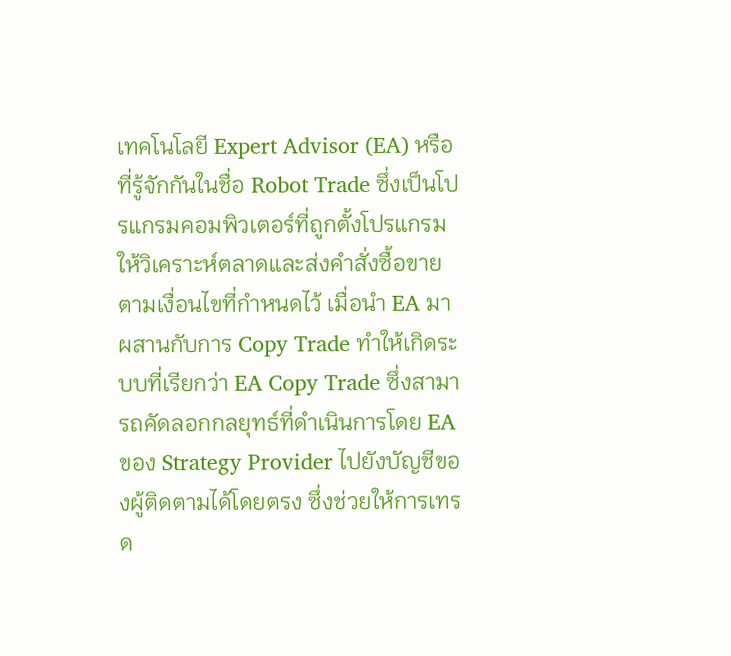เทคโนโลยี Expert Advisor (EA) หรือที่รู้จักกันในชื่อ Robot Trade ซึ่งเป็นโปรแกรมคอมพิวเตอร์ที่ถูกตั้งโปรแกรมให้วิเคราะห์ตลาดและส่งคำสั่งซื้อขายตามเงื่อนไขที่กำหนดไว้ เมื่อนำ EA มาผสานกับการ Copy Trade ทำให้เกิดระบบที่เรียกว่า EA Copy Trade ซึ่งสามารถคัดลอกกลยุทธ์ที่ดำเนินการโดย EA ของ Strategy Provider ไปยังบัญชีของผู้ติดตามได้โดยตรง ซึ่งช่วยให้การเทรด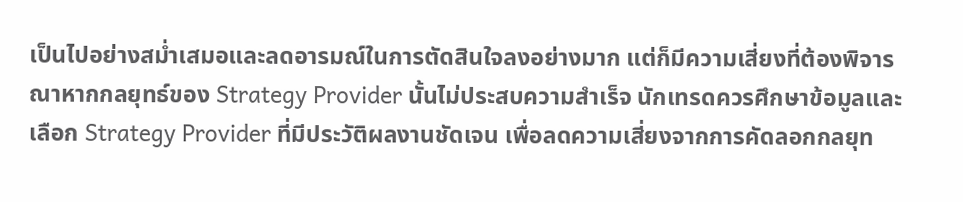เป็นไปอย่างสม่ำเสมอและลดอารมณ์ในการตัดสินใจลงอย่างมาก แต่ก็มีความเสี่ยงที่ต้องพิจารณาหากกลยุทธ์ของ Strategy Provider นั้นไม่ประสบความสำเร็จ นักเทรดควรศึกษาข้อมูลและเลือก Strategy Provider ที่มีประวัติผลงานชัดเจน เพื่อลดความเสี่ยงจากการคัดลอกกลยุท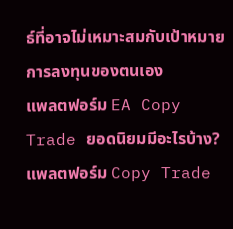ธ์ที่อาจไม่เหมาะสมกับเป้าหมายการลงทุนของตนเอง
แพลตฟอร์ม EA Copy Trade ยอดนิยมมีอะไรบ้าง?
แพลตฟอร์ม Copy Trade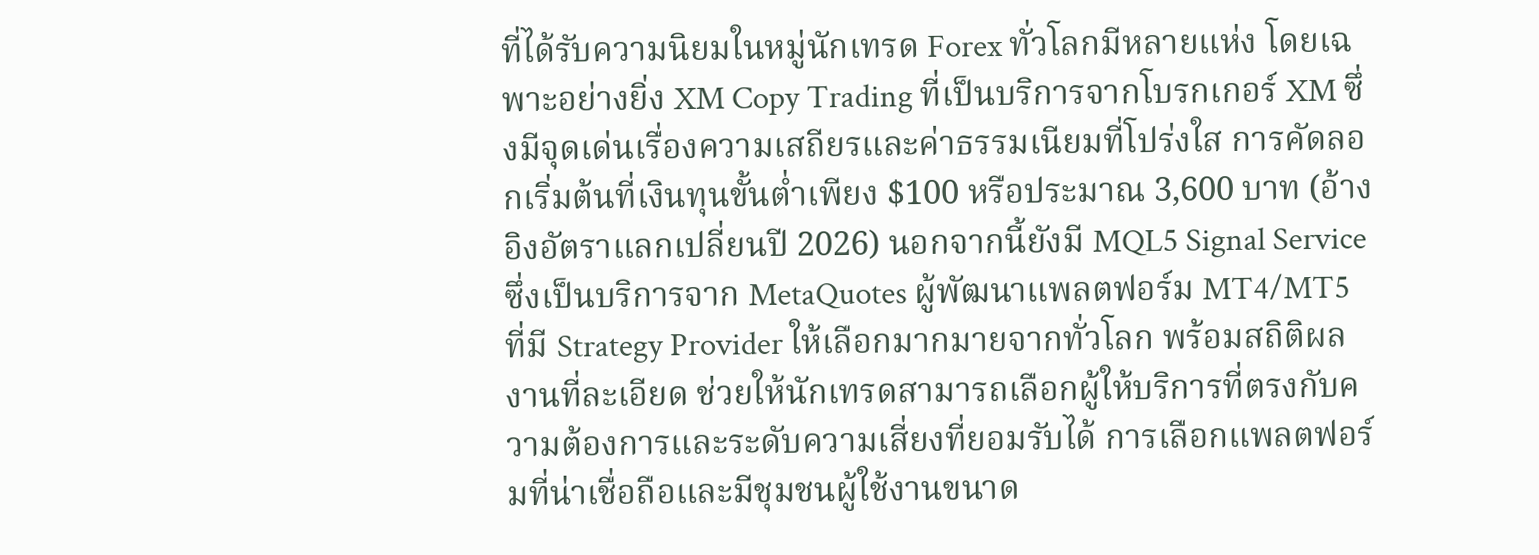ที่ได้รับความนิยมในหมู่นักเทรด Forex ทั่วโลกมีหลายแห่ง โดยเฉพาะอย่างยิ่ง XM Copy Trading ที่เป็นบริการจากโบรกเกอร์ XM ซึ่งมีจุดเด่นเรื่องความเสถียรและค่าธรรมเนียมที่โปร่งใส การคัดลอกเริ่มต้นที่เงินทุนขั้นต่ำเพียง $100 หรือประมาณ 3,600 บาท (อ้างอิงอัตราแลกเปลี่ยนปี 2026) นอกจากนี้ยังมี MQL5 Signal Service ซึ่งเป็นบริการจาก MetaQuotes ผู้พัฒนาแพลตฟอร์ม MT4/MT5 ที่มี Strategy Provider ให้เลือกมากมายจากทั่วโลก พร้อมสถิติผลงานที่ละเอียด ช่วยให้นักเทรดสามารถเลือกผู้ให้บริการที่ตรงกับความต้องการและระดับความเสี่ยงที่ยอมรับได้ การเลือกแพลตฟอร์มที่น่าเชื่อถือและมีชุมชนผู้ใช้งานขนาด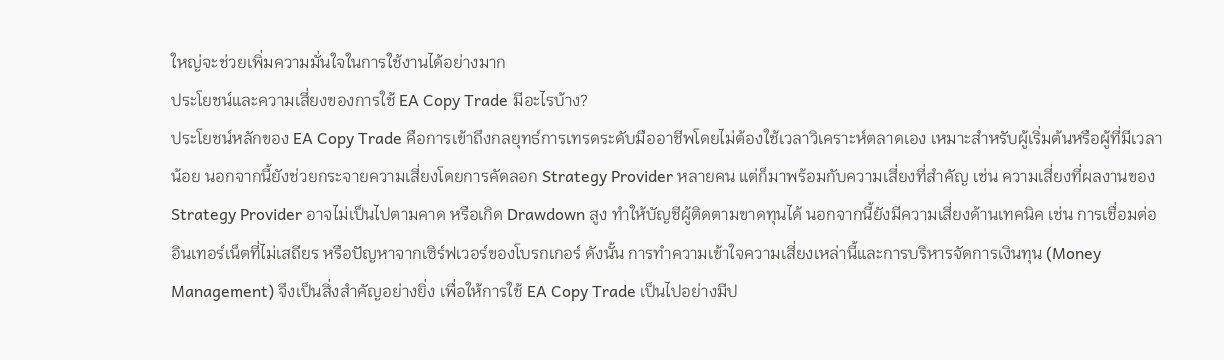ใหญ่จะช่วยเพิ่มความมั่นใจในการใช้งานได้อย่างมาก
ประโยชน์และความเสี่ยงของการใช้ EA Copy Trade มีอะไรบ้าง?
ประโยชน์หลักของ EA Copy Trade คือการเข้าถึงกลยุทธ์การเทรดระดับมืออาชีพโดยไม่ต้องใช้เวลาวิเคราะห์ตลาดเอง เหมาะสำหรับผู้เริ่มต้นหรือผู้ที่มีเวลาน้อย นอกจากนี้ยังช่วยกระจายความเสี่ยงโดยการคัดลอก Strategy Provider หลายคน แต่ก็มาพร้อมกับความเสี่ยงที่สำคัญ เช่น ความเสี่ยงที่ผลงานของ Strategy Provider อาจไม่เป็นไปตามคาด หรือเกิด Drawdown สูง ทำให้บัญชีผู้ติดตามขาดทุนได้ นอกจากนี้ยังมีความเสี่ยงด้านเทคนิค เช่น การเชื่อมต่ออินเทอร์เน็ตที่ไม่เสถียร หรือปัญหาจากเซิร์ฟเวอร์ของโบรกเกอร์ ดังนั้น การทำความเข้าใจความเสี่ยงเหล่านี้และการบริหารจัดการเงินทุน (Money Management) จึงเป็นสิ่งสำคัญอย่างยิ่ง เพื่อให้การใช้ EA Copy Trade เป็นไปอย่างมีป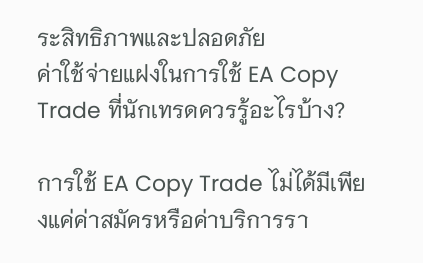ระสิทธิภาพและปลอดภัย
ค่าใช้จ่ายแฝงในการใช้ EA Copy Trade ที่นักเทรดควรรู้อะไรบ้าง?

การใช้ EA Copy Trade ไม่ได้มีเพียงแค่ค่าสมัครหรือค่าบริการรา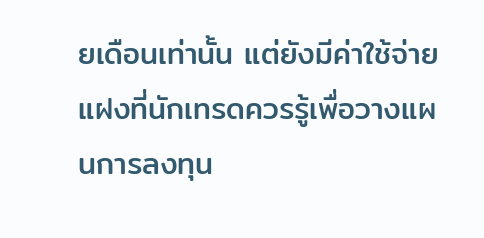ยเดือนเท่านั้น แต่ยังมีค่าใช้จ่ายแฝงที่นักเทรดควรรู้เพื่อวางแผนการลงทุน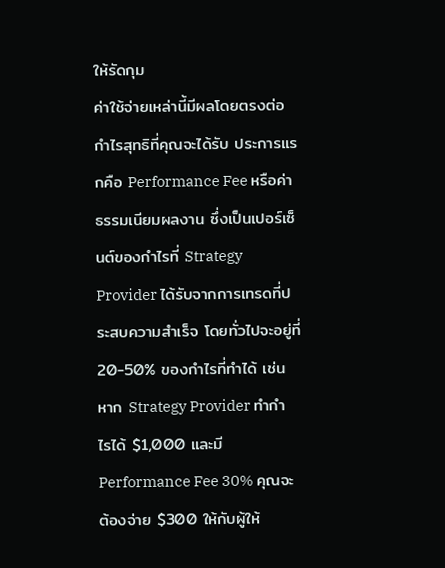ให้รัดกุม
ค่าใช้จ่ายเหล่านี้มีผลโดยตรงต่อกำไรสุทธิที่คุณจะได้รับ ประการแรกคือ Performance Fee หรือค่าธรรมเนียมผลงาน ซึ่งเป็นเปอร์เซ็นต์ของกำไรที่ Strategy Provider ได้รับจากการเทรดที่ประสบความสำเร็จ โดยทั่วไปจะอยู่ที่ 20-50% ของกำไรที่ทำได้ เช่น หาก Strategy Provider ทำกำไรได้ $1,000 และมี Performance Fee 30% คุณจะต้องจ่าย $300 ให้กับผู้ให้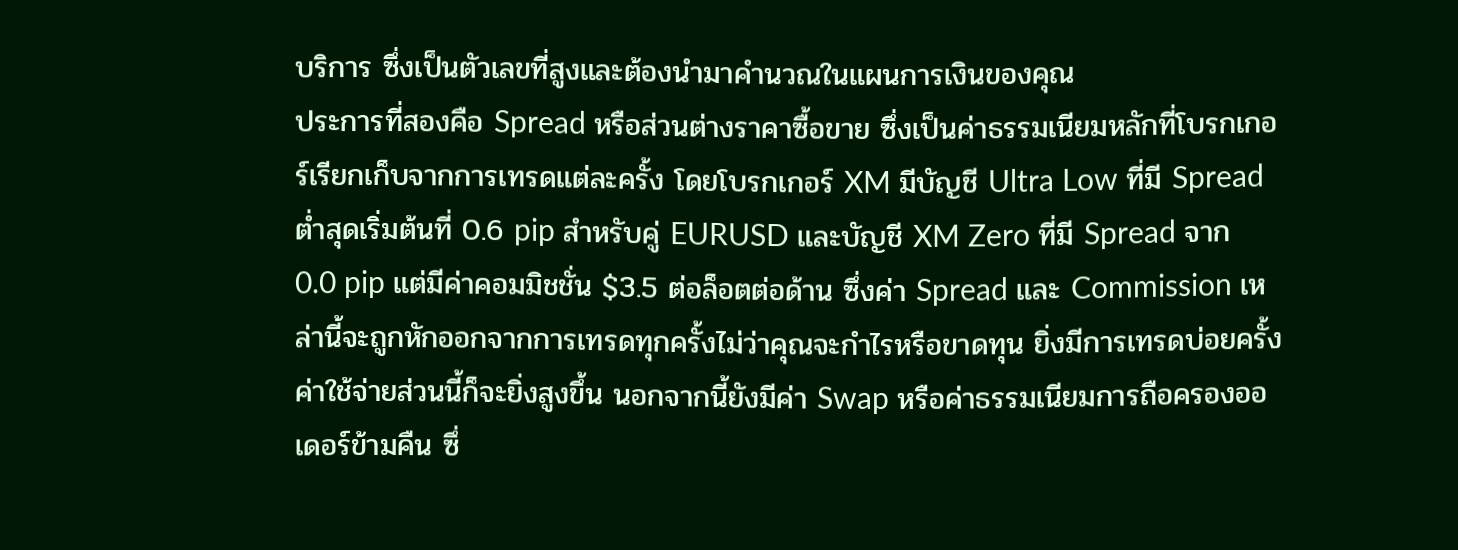บริการ ซึ่งเป็นตัวเลขที่สูงและต้องนำมาคำนวณในแผนการเงินของคุณ
ประการที่สองคือ Spread หรือส่วนต่างราคาซื้อขาย ซึ่งเป็นค่าธรรมเนียมหลักที่โบรกเกอร์เรียกเก็บจากการเทรดแต่ละครั้ง โดยโบรกเกอร์ XM มีบัญชี Ultra Low ที่มี Spread ต่ำสุดเริ่มต้นที่ 0.6 pip สำหรับคู่ EURUSD และบัญชี XM Zero ที่มี Spread จาก 0.0 pip แต่มีค่าคอมมิชชั่น $3.5 ต่อล็อตต่อด้าน ซึ่งค่า Spread และ Commission เหล่านี้จะถูกหักออกจากการเทรดทุกครั้งไม่ว่าคุณจะกำไรหรือขาดทุน ยิ่งมีการเทรดบ่อยครั้ง ค่าใช้จ่ายส่วนนี้ก็จะยิ่งสูงขึ้น นอกจากนี้ยังมีค่า Swap หรือค่าธรรมเนียมการถือครองออเดอร์ข้ามคืน ซึ่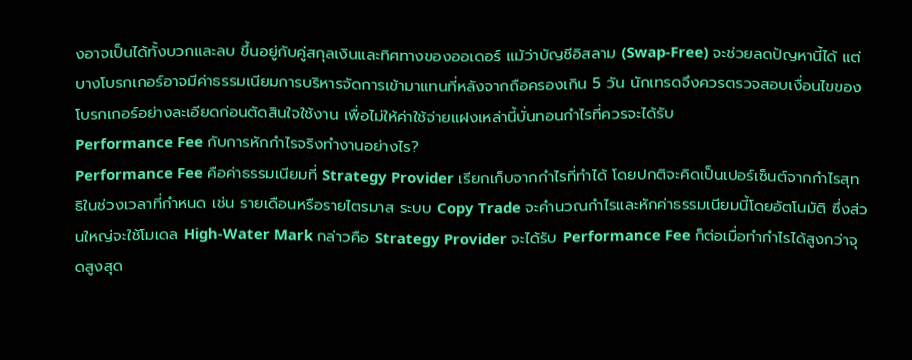งอาจเป็นได้ทั้งบวกและลบ ขึ้นอยู่กับคู่สกุลเงินและทิศทางของออเดอร์ แม้ว่าบัญชีอิสลาม (Swap-Free) จะช่วยลดปัญหานี้ได้ แต่บางโบรกเกอร์อาจมีค่าธรรมเนียมการบริหารจัดการเข้ามาแทนที่หลังจากถือครองเกิน 5 วัน นักเทรดจึงควรตรวจสอบเงื่อนไขของโบรกเกอร์อย่างละเอียดก่อนตัดสินใจใช้งาน เพื่อไม่ให้ค่าใช้จ่ายแฝงเหล่านี้บั่นทอนกำไรที่ควรจะได้รับ
Performance Fee กับการหักกำไรจริงทำงานอย่างไร?
Performance Fee คือค่าธรรมเนียมที่ Strategy Provider เรียกเก็บจากกำไรที่ทำได้ โดยปกติจะคิดเป็นเปอร์เซ็นต์จากกำไรสุทธิในช่วงเวลาที่กำหนด เช่น รายเดือนหรือรายไตรมาส ระบบ Copy Trade จะคำนวณกำไรและหักค่าธรรมเนียมนี้โดยอัตโนมัติ ซึ่งส่วนใหญ่จะใช้โมเดล High-Water Mark กล่าวคือ Strategy Provider จะได้รับ Performance Fee ก็ต่อเมื่อทำกำไรได้สูงกว่าจุดสูงสุด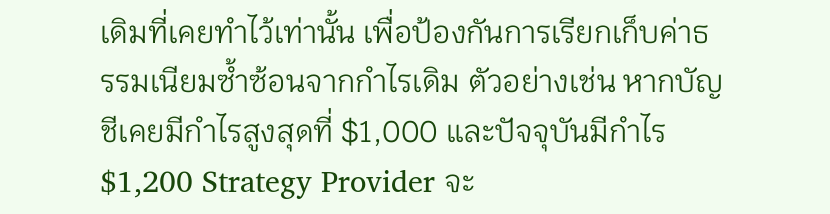เดิมที่เคยทำไว้เท่านั้น เพื่อป้องกันการเรียกเก็บค่าธรรมเนียมซ้ำซ้อนจากกำไรเดิม ตัวอย่างเช่น หากบัญชีเคยมีกำไรสูงสุดที่ $1,000 และปัจจุบันมีกำไร $1,200 Strategy Provider จะ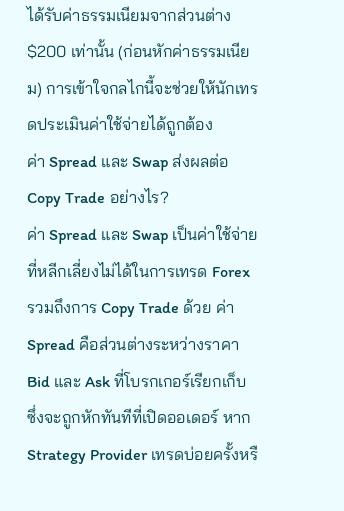ได้รับค่าธรรมเนียมจากส่วนต่าง $200 เท่านั้น (ก่อนหักค่าธรรมเนียม) การเข้าใจกลไกนี้จะช่วยให้นักเทรดประเมินค่าใช้จ่ายได้ถูกต้อง
ค่า Spread และ Swap ส่งผลต่อ Copy Trade อย่างไร?
ค่า Spread และ Swap เป็นค่าใช้จ่ายที่หลีกเลี่ยงไม่ได้ในการเทรด Forex รวมถึงการ Copy Trade ด้วย ค่า Spread คือส่วนต่างระหว่างราคา Bid และ Ask ที่โบรกเกอร์เรียกเก็บ ซึ่งจะถูกหักทันทีที่เปิดออเดอร์ หาก Strategy Provider เทรดบ่อยครั้งหรื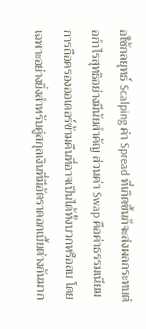อใช้กลยุทธ์ Scalping ค่า Spread ที่เกิดขึ้นก็จะส่งผลกระทบต่อกำไรสุทธิอย่างมีนัยสำคัญ ส่วนค่า Swap คือค่าธรรมเนียมการถือครองออเดอร์ข้ามคืนที่อาจเป็นได้ทั้งบวกหรือลบ โดยเฉพาะอย่างยิ่งสำหรับคู่สกุลเงินที่มีอัตราดอกเบี้ยต่างกันมาก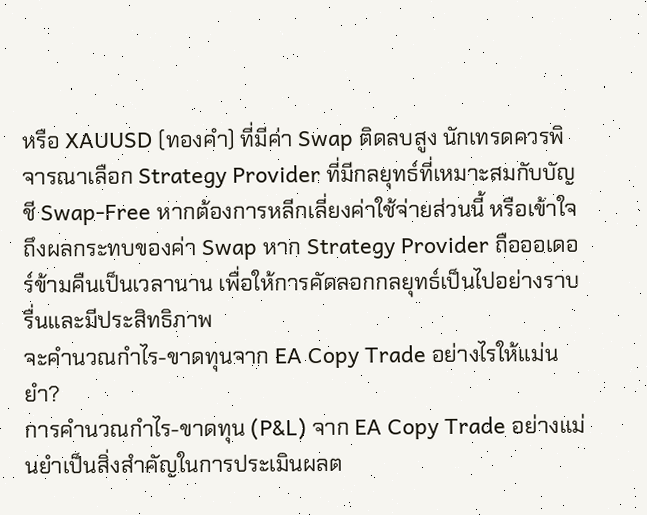หรือ XAUUSD (ทองคำ) ที่มีค่า Swap ติดลบสูง นักเทรดควรพิจารณาเลือก Strategy Provider ที่มีกลยุทธ์ที่เหมาะสมกับบัญชี Swap-Free หากต้องการหลีกเลี่ยงค่าใช้จ่ายส่วนนี้ หรือเข้าใจถึงผลกระทบของค่า Swap หาก Strategy Provider ถือออเดอร์ข้ามคืนเป็นเวลานาน เพื่อให้การคัดลอกกลยุทธ์เป็นไปอย่างราบรื่นและมีประสิทธิภาพ
จะคำนวณกำไร-ขาดทุนจาก EA Copy Trade อย่างไรให้แม่นยำ?
การคำนวณกำไร-ขาดทุน (P&L) จาก EA Copy Trade อย่างแม่นยำเป็นสิ่งสำคัญในการประเมินผลต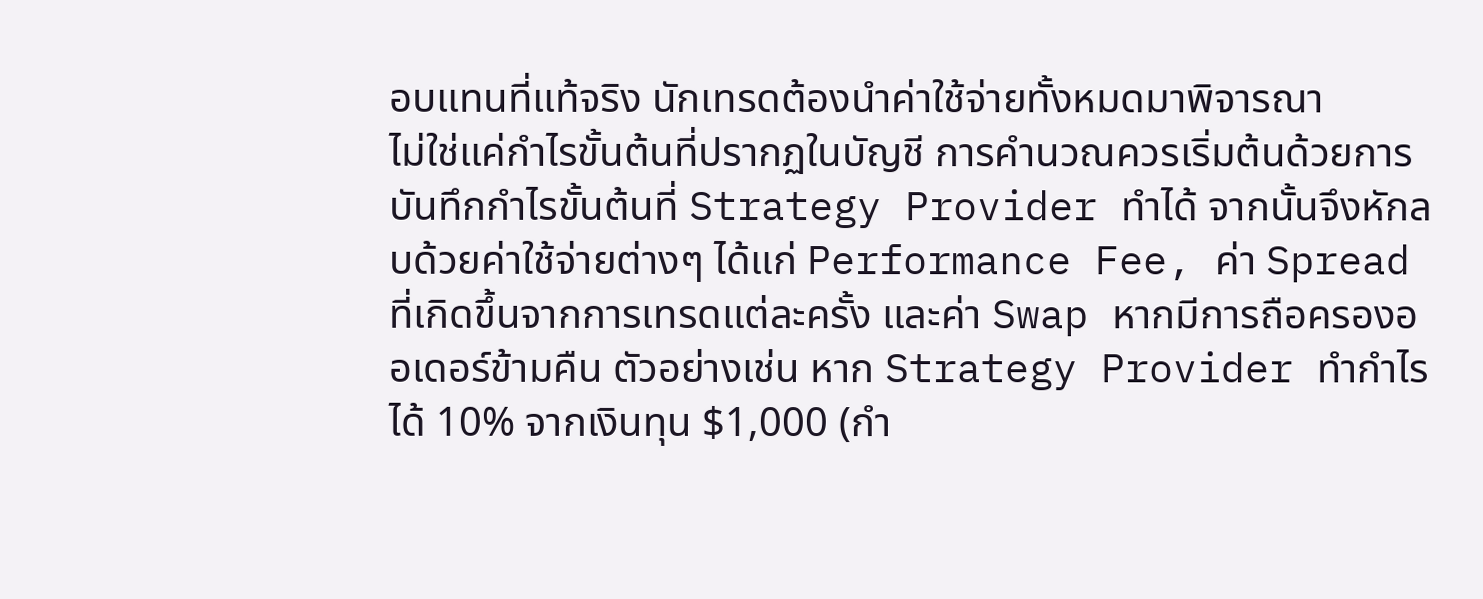อบแทนที่แท้จริง นักเทรดต้องนำค่าใช้จ่ายทั้งหมดมาพิจารณา
ไม่ใช่แค่กำไรขั้นต้นที่ปรากฏในบัญชี การคำนวณควรเริ่มต้นด้วยการบันทึกกำไรขั้นต้นที่ Strategy Provider ทำได้ จากนั้นจึงหักลบด้วยค่าใช้จ่ายต่างๆ ได้แก่ Performance Fee, ค่า Spread ที่เกิดขึ้นจากการเทรดแต่ละครั้ง และค่า Swap หากมีการถือครองออเดอร์ข้ามคืน ตัวอย่างเช่น หาก Strategy Provider ทำกำไรได้ 10% จากเงินทุน $1,000 (กำ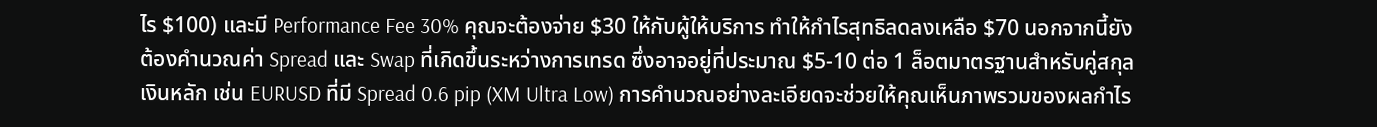ไร $100) และมี Performance Fee 30% คุณจะต้องจ่าย $30 ให้กับผู้ให้บริการ ทำให้กำไรสุทธิลดลงเหลือ $70 นอกจากนี้ยังต้องคำนวณค่า Spread และ Swap ที่เกิดขึ้นระหว่างการเทรด ซึ่งอาจอยู่ที่ประมาณ $5-10 ต่อ 1 ล็อตมาตรฐานสำหรับคู่สกุลเงินหลัก เช่น EURUSD ที่มี Spread 0.6 pip (XM Ultra Low) การคำนวณอย่างละเอียดจะช่วยให้คุณเห็นภาพรวมของผลกำไร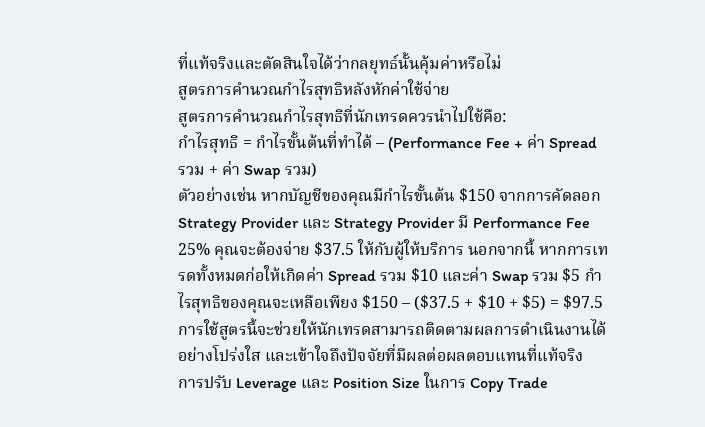ที่แท้จริงและตัดสินใจได้ว่ากลยุทธ์นั้นคุ้มค่าหรือไม่
สูตรการคำนวณกำไรสุทธิหลังหักค่าใช้จ่าย
สูตรการคำนวณกำไรสุทธิที่นักเทรดควรนำไปใช้คือ:
กำไรสุทธิ = กำไรขั้นต้นที่ทำได้ – (Performance Fee + ค่า Spread รวม + ค่า Swap รวม)
ตัวอย่างเช่น หากบัญชีของคุณมีกำไรขั้นต้น $150 จากการคัดลอก Strategy Provider และ Strategy Provider มี Performance Fee 25% คุณจะต้องจ่าย $37.5 ให้กับผู้ให้บริการ นอกจากนี้ หากการเทรดทั้งหมดก่อให้เกิดค่า Spread รวม $10 และค่า Swap รวม $5 กำไรสุทธิของคุณจะเหลือเพียง $150 – ($37.5 + $10 + $5) = $97.5 การใช้สูตรนี้จะช่วยให้นักเทรดสามารถติดตามผลการดำเนินงานได้อย่างโปร่งใส และเข้าใจถึงปัจจัยที่มีผลต่อผลตอบแทนที่แท้จริง
การปรับ Leverage และ Position Size ในการ Copy Trade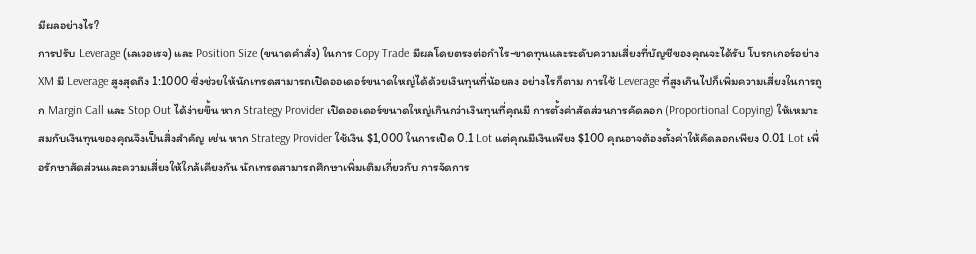มีผลอย่างไร?
การปรับ Leverage (เลเวอเรจ) และ Position Size (ขนาดคำสั่ง) ในการ Copy Trade มีผลโดยตรงต่อกำไร-ขาดทุนและระดับความเสี่ยงที่บัญชีของคุณจะได้รับ โบรกเกอร์อย่าง XM มี Leverage สูงสุดถึง 1:1000 ซึ่งช่วยให้นักเทรดสามารถเปิดออเดอร์ขนาดใหญ่ได้ด้วยเงินทุนที่น้อยลง อย่างไรก็ตาม การใช้ Leverage ที่สูงเกินไปก็เพิ่มความเสี่ยงในการถูก Margin Call และ Stop Out ได้ง่ายขึ้น หาก Strategy Provider เปิดออเดอร์ขนาดใหญ่เกินกว่าเงินทุนที่คุณมี การตั้งค่าสัดส่วนการคัดลอก (Proportional Copying) ให้เหมาะสมกับเงินทุนของคุณจึงเป็นสิ่งสำคัญ เช่น หาก Strategy Provider ใช้เงิน $1,000 ในการเปิด 0.1 Lot แต่คุณมีเงินเพียง $100 คุณอาจต้องตั้งค่าให้คัดลอกเพียง 0.01 Lot เพื่อรักษาสัดส่วนและความเสี่ยงให้ใกล้เคียงกัน นักเทรดสามารถศึกษาเพิ่มเติมเกี่ยวกับ การจัดการ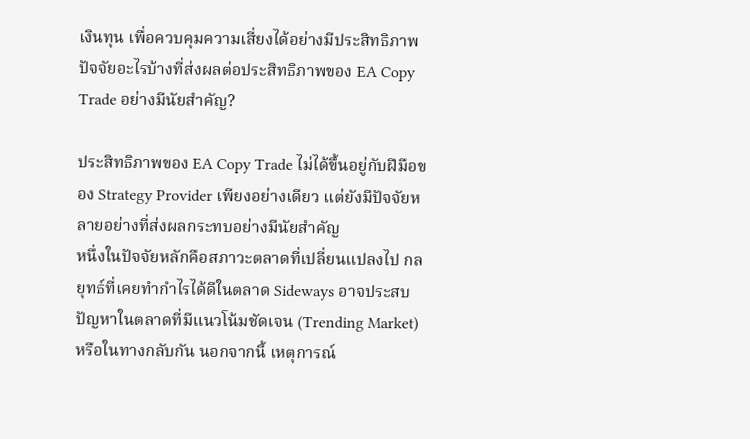เงินทุน เพื่อควบคุมความเสี่ยงได้อย่างมีประสิทธิภาพ
ปัจจัยอะไรบ้างที่ส่งผลต่อประสิทธิภาพของ EA Copy Trade อย่างมีนัยสำคัญ?

ประสิทธิภาพของ EA Copy Trade ไม่ได้ขึ้นอยู่กับฝีมือของ Strategy Provider เพียงอย่างเดียว แต่ยังมีปัจจัยหลายอย่างที่ส่งผลกระทบอย่างมีนัยสำคัญ
หนึ่งในปัจจัยหลักคือสภาวะตลาดที่เปลี่ยนแปลงไป กลยุทธ์ที่เคยทำกำไรได้ดีในตลาด Sideways อาจประสบปัญหาในตลาดที่มีแนวโน้มชัดเจน (Trending Market) หรือในทางกลับกัน นอกจากนี้ เหตุการณ์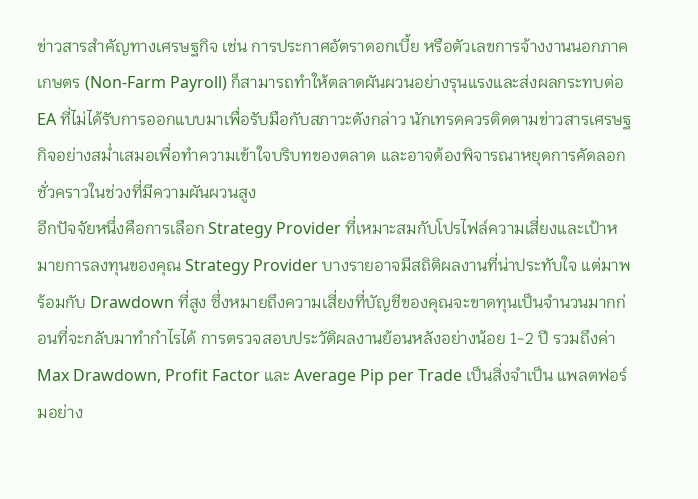ข่าวสารสำคัญทางเศรษฐกิจ เช่น การประกาศอัตราดอกเบี้ย หรือตัวเลขการจ้างงานนอกภาคเกษตร (Non-Farm Payroll) ก็สามารถทำให้ตลาดผันผวนอย่างรุนแรงและส่งผลกระทบต่อ EA ที่ไม่ได้รับการออกแบบมาเพื่อรับมือกับสภาวะดังกล่าว นักเทรดควรติดตามข่าวสารเศรษฐกิจอย่างสม่ำเสมอเพื่อทำความเข้าใจบริบทของตลาด และอาจต้องพิจารณาหยุดการคัดลอกชั่วคราวในช่วงที่มีความผันผวนสูง
อีกปัจจัยหนึ่งคือการเลือก Strategy Provider ที่เหมาะสมกับโปรไฟล์ความเสี่ยงและเป้าหมายการลงทุนของคุณ Strategy Provider บางรายอาจมีสถิติผลงานที่น่าประทับใจ แต่มาพร้อมกับ Drawdown ที่สูง ซึ่งหมายถึงความเสี่ยงที่บัญชีของคุณจะขาดทุนเป็นจำนวนมากก่อนที่จะกลับมาทำกำไรได้ การตรวจสอบประวัติผลงานย้อนหลังอย่างน้อย 1-2 ปี รวมถึงค่า Max Drawdown, Profit Factor และ Average Pip per Trade เป็นสิ่งจำเป็น แพลตฟอร์มอย่าง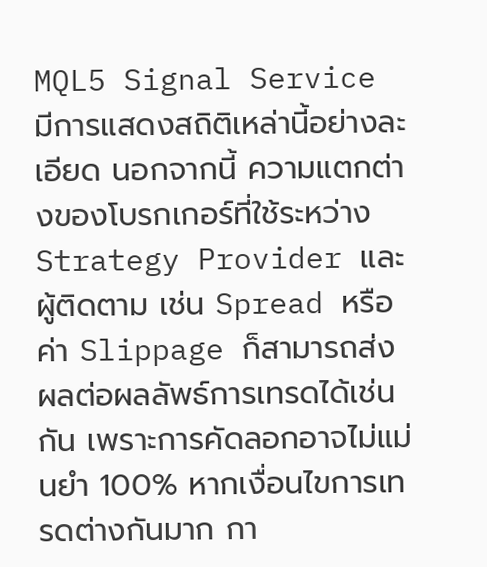MQL5 Signal Service มีการแสดงสถิติเหล่านี้อย่างละเอียด นอกจากนี้ ความแตกต่างของโบรกเกอร์ที่ใช้ระหว่าง Strategy Provider และผู้ติดตาม เช่น Spread หรือค่า Slippage ก็สามารถส่งผลต่อผลลัพธ์การเทรดได้เช่นกัน เพราะการคัดลอกอาจไม่แม่นยำ 100% หากเงื่อนไขการเทรดต่างกันมาก กา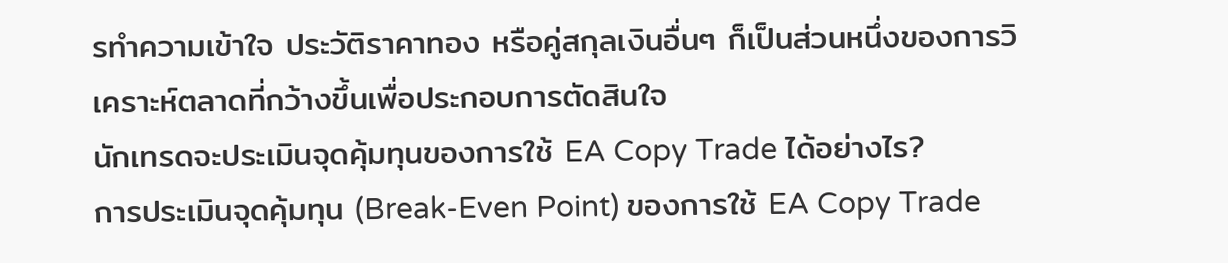รทำความเข้าใจ ประวัติราคาทอง หรือคู่สกุลเงินอื่นๆ ก็เป็นส่วนหนึ่งของการวิเคราะห์ตลาดที่กว้างขึ้นเพื่อประกอบการตัดสินใจ
นักเทรดจะประเมินจุดคุ้มทุนของการใช้ EA Copy Trade ได้อย่างไร?
การประเมินจุดคุ้มทุน (Break-Even Point) ของการใช้ EA Copy Trade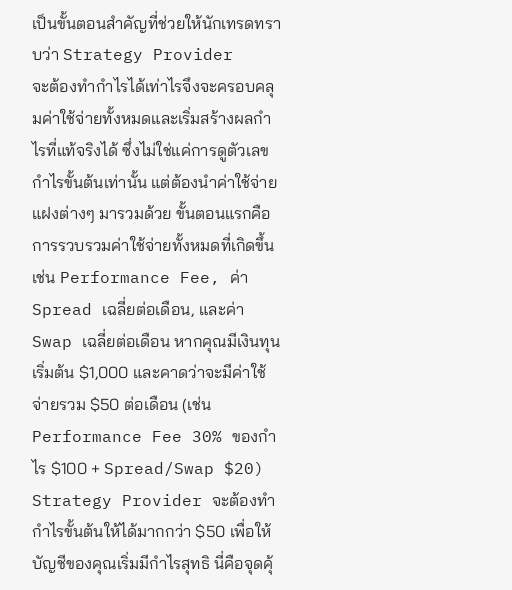เป็นขั้นตอนสำคัญที่ช่วยให้นักเทรดทราบว่า Strategy Provider
จะต้องทำกำไรได้เท่าไรจึงจะครอบคลุมค่าใช้จ่ายทั้งหมดและเริ่มสร้างผลกำไรที่แท้จริงได้ ซึ่งไม่ใช่แค่การดูตัวเลขกำไรขั้นต้นเท่านั้น แต่ต้องนำค่าใช้จ่ายแฝงต่างๆ มารวมด้วย ขั้นตอนแรกคือการรวบรวมค่าใช้จ่ายทั้งหมดที่เกิดขึ้น เช่น Performance Fee, ค่า Spread เฉลี่ยต่อเดือน, และค่า Swap เฉลี่ยต่อเดือน หากคุณมีเงินทุนเริ่มต้น $1,000 และคาดว่าจะมีค่าใช้จ่ายรวม $50 ต่อเดือน (เช่น Performance Fee 30% ของกำไร $100 + Spread/Swap $20) Strategy Provider จะต้องทำกำไรขั้นต้นให้ได้มากกว่า $50 เพื่อให้บัญชีของคุณเริ่มมีกำไรสุทธิ นี่คือจุดคุ้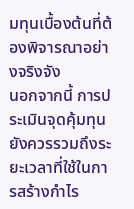มทุนเบื้องต้นที่ต้องพิจารณาอย่างจริงจัง
นอกจากนี้ การประเมินจุดคุ้มทุนยังควรรวมถึงระยะเวลาที่ใช้ในการสร้างกำไร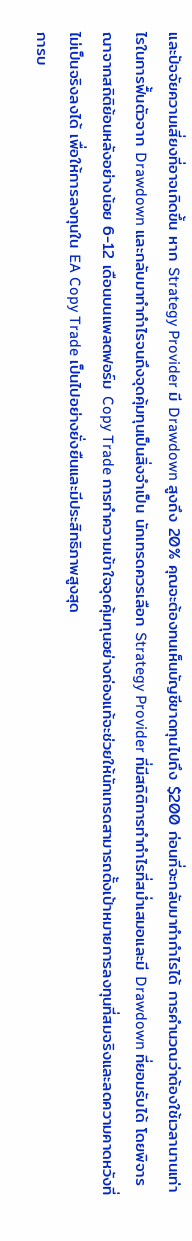และปัจจัยความเสี่ยงที่อาจเกิดขึ้น หาก Strategy Provider มี Drawdown สูงถึง 20% คุณจะต้องทนเห็นบัญชีขาดทุนไปถึง $200 ก่อนที่จะกลับมาทำกำไรได้ การคำนวณว่าต้องใช้เวลานานเท่าไรในการฟื้นตัวจาก Drawdown และกลับมาทำกำไรจนถึงจุดคุ้มทุนเป็นสิ่งจำเป็น นักเทรดควรเลือก Strategy Provider ที่มีสถิติการทำกำไรที่สม่ำเสมอและมี Drawdown ที่ยอมรับได้ โดยพิจารณาจากสถิติย้อนหลังอย่างน้อย 6-12 เดือนบนแพลตฟอร์ม Copy Trade การทำความเข้าใจจุดคุ้มทุนอย่างถ่องแท้จะช่วยให้นักเทรดสามารถตั้งเป้าหมายการลงทุนที่สมจริงและลดความคาดหวังที่ไม่เป็นจริงลงได้ เพื่อให้การลงทุนใน EA Copy Trade เป็นไปอย่างยั่งยืนและมีประสิทธิภาพสูงสุด
การบ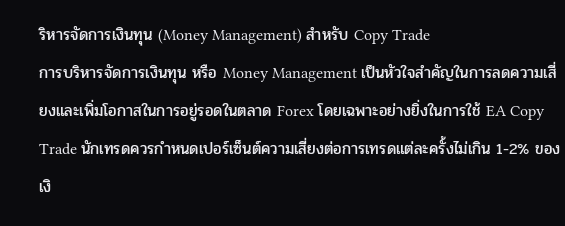ริหารจัดการเงินทุน (Money Management) สำหรับ Copy Trade
การบริหารจัดการเงินทุน หรือ Money Management เป็นหัวใจสำคัญในการลดความเสี่ยงและเพิ่มโอกาสในการอยู่รอดในตลาด Forex โดยเฉพาะอย่างยิ่งในการใช้ EA Copy Trade นักเทรดควรกำหนดเปอร์เซ็นต์ความเสี่ยงต่อการเทรดแต่ละครั้งไม่เกิน 1-2% ของเงิ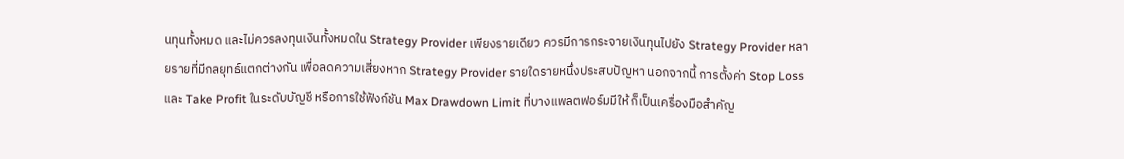นทุนทั้งหมด และไม่ควรลงทุนเงินทั้งหมดใน Strategy Provider เพียงรายเดียว ควรมีการกระจายเงินทุนไปยัง Strategy Provider หลายรายที่มีกลยุทธ์แตกต่างกัน เพื่อลดความเสี่ยงหาก Strategy Provider รายใดรายหนึ่งประสบปัญหา นอกจากนี้ การตั้งค่า Stop Loss และ Take Profit ในระดับบัญชี หรือการใช้ฟังก์ชัน Max Drawdown Limit ที่บางแพลตฟอร์มมีให้ ก็เป็นเครื่องมือสำคัญ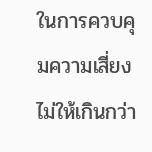ในการควบคุมความเสี่ยงไม่ให้เกินกว่า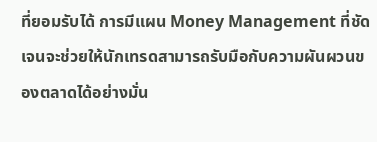ที่ยอมรับได้ การมีแผน Money Management ที่ชัดเจนจะช่วยให้นักเทรดสามารถรับมือกับความผันผวนของตลาดได้อย่างมั่น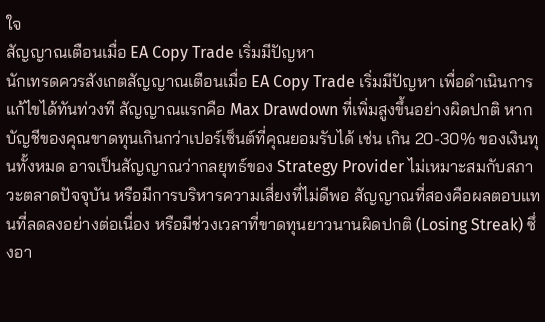ใจ
สัญญาณเตือนเมื่อ EA Copy Trade เริ่มมีปัญหา
นักเทรดควรสังเกตสัญญาณเตือนเมื่อ EA Copy Trade เริ่มมีปัญหา เพื่อดำเนินการแก้ไขได้ทันท่วงที สัญญาณแรกคือ Max Drawdown ที่เพิ่มสูงขึ้นอย่างผิดปกติ หากบัญชีของคุณขาดทุนเกินกว่าเปอร์เซ็นต์ที่คุณยอมรับได้ เช่น เกิน 20-30% ของเงินทุนทั้งหมด อาจเป็นสัญญาณว่ากลยุทธ์ของ Strategy Provider ไม่เหมาะสมกับสภาวะตลาดปัจจุบัน หรือมีการบริหารความเสี่ยงที่ไม่ดีพอ สัญญาณที่สองคือผลตอบแทนที่ลดลงอย่างต่อเนื่อง หรือมีช่วงเวลาที่ขาดทุนยาวนานผิดปกติ (Losing Streak) ซึ่งอา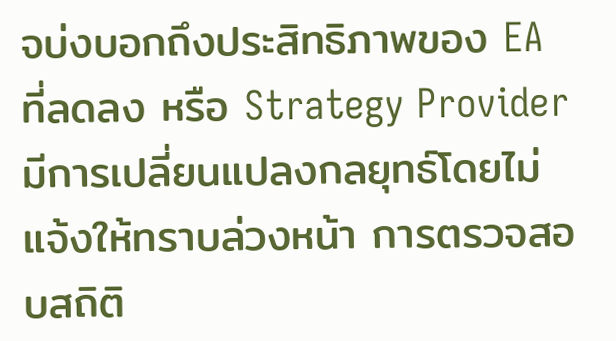จบ่งบอกถึงประสิทธิภาพของ EA ที่ลดลง หรือ Strategy Provider มีการเปลี่ยนแปลงกลยุทธ์โดยไม่แจ้งให้ทราบล่วงหน้า การตรวจสอบสถิติ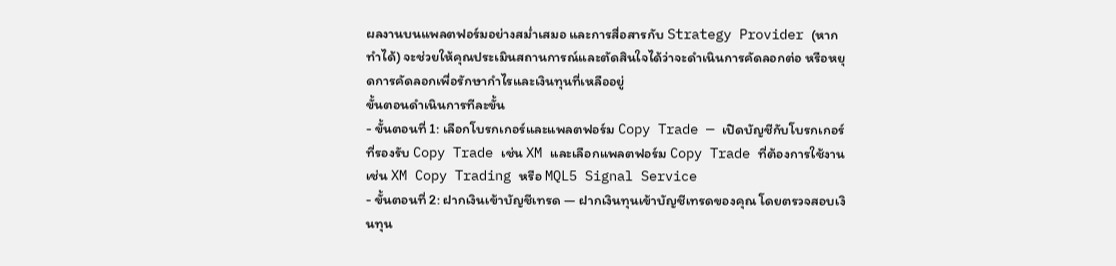ผลงานบนแพลตฟอร์มอย่างสม่ำเสมอ และการสื่อสารกับ Strategy Provider (หากทำได้) จะช่วยให้คุณประเมินสถานการณ์และตัดสินใจได้ว่าจะดำเนินการคัดลอกต่อ หรือหยุดการคัดลอกเพื่อรักษากำไรและเงินทุนที่เหลืออยู่
ขั้นตอนดำเนินการทีละขั้น
- ขั้นตอนที่ 1: เลือกโบรกเกอร์และแพลตฟอร์ม Copy Trade — เปิดบัญชีกับโบรกเกอร์ที่รองรับ Copy Trade เช่น XM และเลือกแพลตฟอร์ม Copy Trade ที่ต้องการใช้งาน เช่น XM Copy Trading หรือ MQL5 Signal Service
- ขั้นตอนที่ 2: ฝากเงินเข้าบัญชีเทรด — ฝากเงินทุนเข้าบัญชีเทรดของคุณ โดยตรวจสอบเงินทุน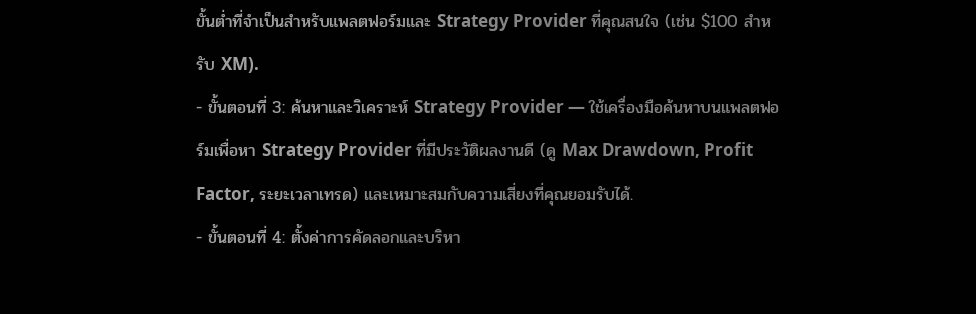ขั้นต่ำที่จำเป็นสำหรับแพลตฟอร์มและ Strategy Provider ที่คุณสนใจ (เช่น $100 สำหรับ XM).
- ขั้นตอนที่ 3: ค้นหาและวิเคราะห์ Strategy Provider — ใช้เครื่องมือค้นหาบนแพลตฟอร์มเพื่อหา Strategy Provider ที่มีประวัติผลงานดี (ดู Max Drawdown, Profit Factor, ระยะเวลาเทรด) และเหมาะสมกับความเสี่ยงที่คุณยอมรับได้.
- ขั้นตอนที่ 4: ตั้งค่าการคัดลอกและบริหา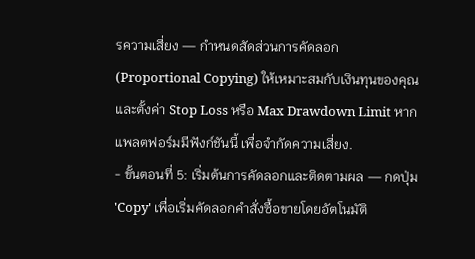รความเสี่ยง — กำหนดสัดส่วนการคัดลอก (Proportional Copying) ให้เหมาะสมกับเงินทุนของคุณ และตั้งค่า Stop Loss หรือ Max Drawdown Limit หากแพลตฟอร์มมีฟังก์ชันนี้ เพื่อจำกัดความเสี่ยง.
- ขั้นตอนที่ 5: เริ่มต้นการคัดลอกและติดตามผล — กดปุ่ม 'Copy' เพื่อเริ่มคัดลอกคำสั่งซื้อขายโดยอัตโนมัติ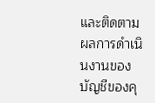และติดตามผลการดำเนินงานของบัญชีของคุ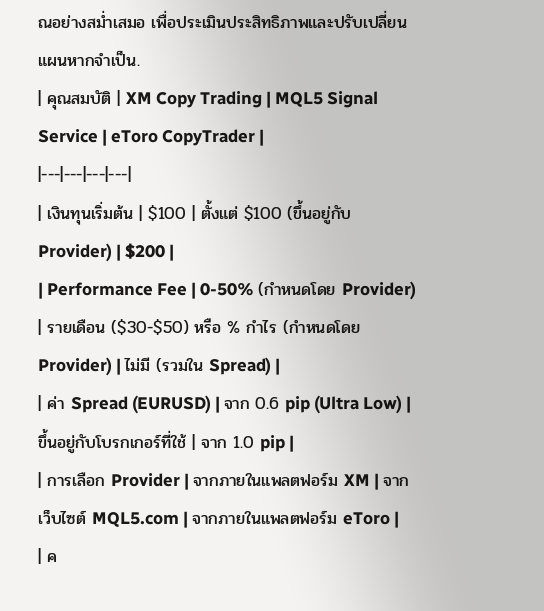ณอย่างสม่ำเสมอ เพื่อประเมินประสิทธิภาพและปรับเปลี่ยนแผนหากจำเป็น.
| คุณสมบัติ | XM Copy Trading | MQL5 Signal Service | eToro CopyTrader |
|---|---|---|---|
| เงินทุนเริ่มต้น | $100 | ตั้งแต่ $100 (ขึ้นอยู่กับ Provider) | $200 |
| Performance Fee | 0-50% (กำหนดโดย Provider) | รายเดือน ($30-$50) หรือ % กำไร (กำหนดโดย Provider) | ไม่มี (รวมใน Spread) |
| ค่า Spread (EURUSD) | จาก 0.6 pip (Ultra Low) | ขึ้นอยู่กับโบรกเกอร์ที่ใช้ | จาก 1.0 pip |
| การเลือก Provider | จากภายในแพลตฟอร์ม XM | จากเว็บไซต์ MQL5.com | จากภายในแพลตฟอร์ม eToro |
| ค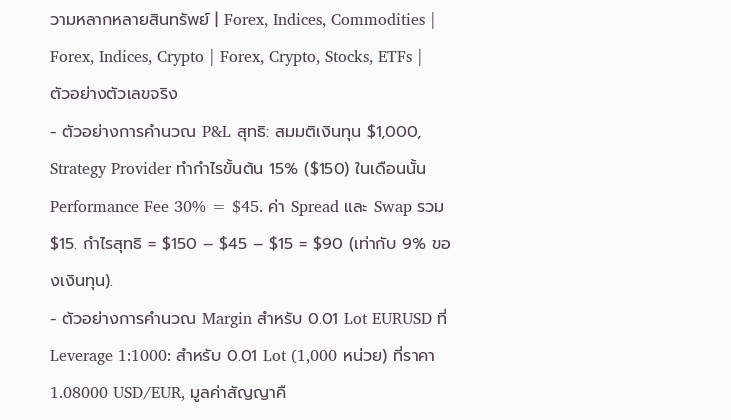วามหลากหลายสินทรัพย์ | Forex, Indices, Commodities | Forex, Indices, Crypto | Forex, Crypto, Stocks, ETFs |
ตัวอย่างตัวเลขจริง
- ตัวอย่างการคำนวณ P&L สุทธิ: สมมติเงินทุน $1,000, Strategy Provider ทำกำไรขั้นต้น 15% ($150) ในเดือนนั้น Performance Fee 30% = $45. ค่า Spread และ Swap รวม $15. กำไรสุทธิ = $150 – $45 – $15 = $90 (เท่ากับ 9% ของเงินทุน).
- ตัวอย่างการคำนวณ Margin สำหรับ 0.01 Lot EURUSD ที่ Leverage 1:1000: สำหรับ 0.01 Lot (1,000 หน่วย) ที่ราคา 1.08000 USD/EUR, มูลค่าสัญญาคื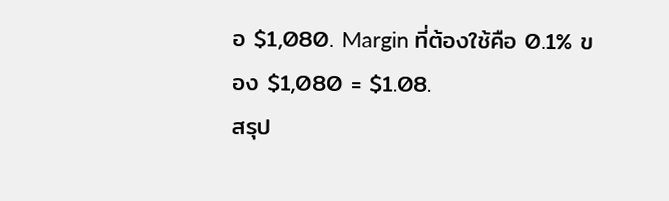อ $1,080. Margin ที่ต้องใช้คือ 0.1% ของ $1,080 = $1.08.
สรุป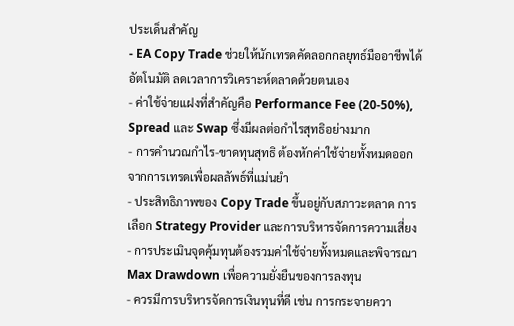ประเด็นสำคัญ
- EA Copy Trade ช่วยให้นักเทรดคัดลอกกลยุทธ์มืออาชีพได้อัตโนมัติ ลดเวลาการวิเคราะห์ตลาดด้วยตนเอง
- ค่าใช้จ่ายแฝงที่สำคัญคือ Performance Fee (20-50%), Spread และ Swap ซึ่งมีผลต่อกำไรสุทธิอย่างมาก
- การคำนวณกำไร-ขาดทุนสุทธิ ต้องหักค่าใช้จ่ายทั้งหมดออกจากการเทรดเพื่อผลลัพธ์ที่แม่นยำ
- ประสิทธิภาพของ Copy Trade ขึ้นอยู่กับสภาวะตลาด การเลือก Strategy Provider และการบริหารจัดการความเสี่ยง
- การประเมินจุดคุ้มทุนต้องรวมค่าใช้จ่ายทั้งหมดและพิจารณา Max Drawdown เพื่อความยั่งยืนของการลงทุน
- ควรมีการบริหารจัดการเงินทุนที่ดี เช่น การกระจายควา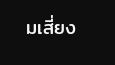มเสี่ยง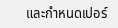และกำหนดเปอร์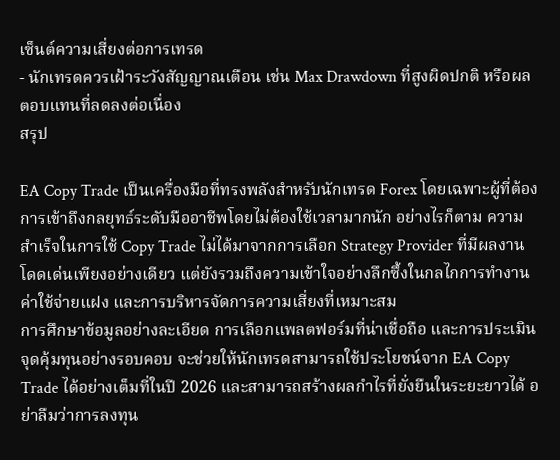เซ็นต์ความเสี่ยงต่อการเทรด
- นักเทรดควรเฝ้าระวังสัญญาณเตือน เช่น Max Drawdown ที่สูงผิดปกติ หรือผลตอบแทนที่ลดลงต่อเนื่อง
สรุป

EA Copy Trade เป็นเครื่องมือที่ทรงพลังสำหรับนักเทรด Forex โดยเฉพาะผู้ที่ต้องการเข้าถึงกลยุทธ์ระดับมืออาชีพโดยไม่ต้องใช้เวลามากนัก อย่างไรก็ตาม ความสำเร็จในการใช้ Copy Trade ไม่ได้มาจากการเลือก Strategy Provider ที่มีผลงานโดดเด่นเพียงอย่างเดียว แต่ยังรวมถึงความเข้าใจอย่างลึกซึ้งในกลไกการทำงาน ค่าใช้จ่ายแฝง และการบริหารจัดการความเสี่ยงที่เหมาะสม
การศึกษาข้อมูลอย่างละเอียด การเลือกแพลตฟอร์มที่น่าเชื่อถือ และการประเมินจุดคุ้มทุนอย่างรอบคอบ จะช่วยให้นักเทรดสามารถใช้ประโยชน์จาก EA Copy Trade ได้อย่างเต็มที่ในปี 2026 และสามารถสร้างผลกำไรที่ยั่งยืนในระยะยาวได้ อย่าลืมว่าการลงทุน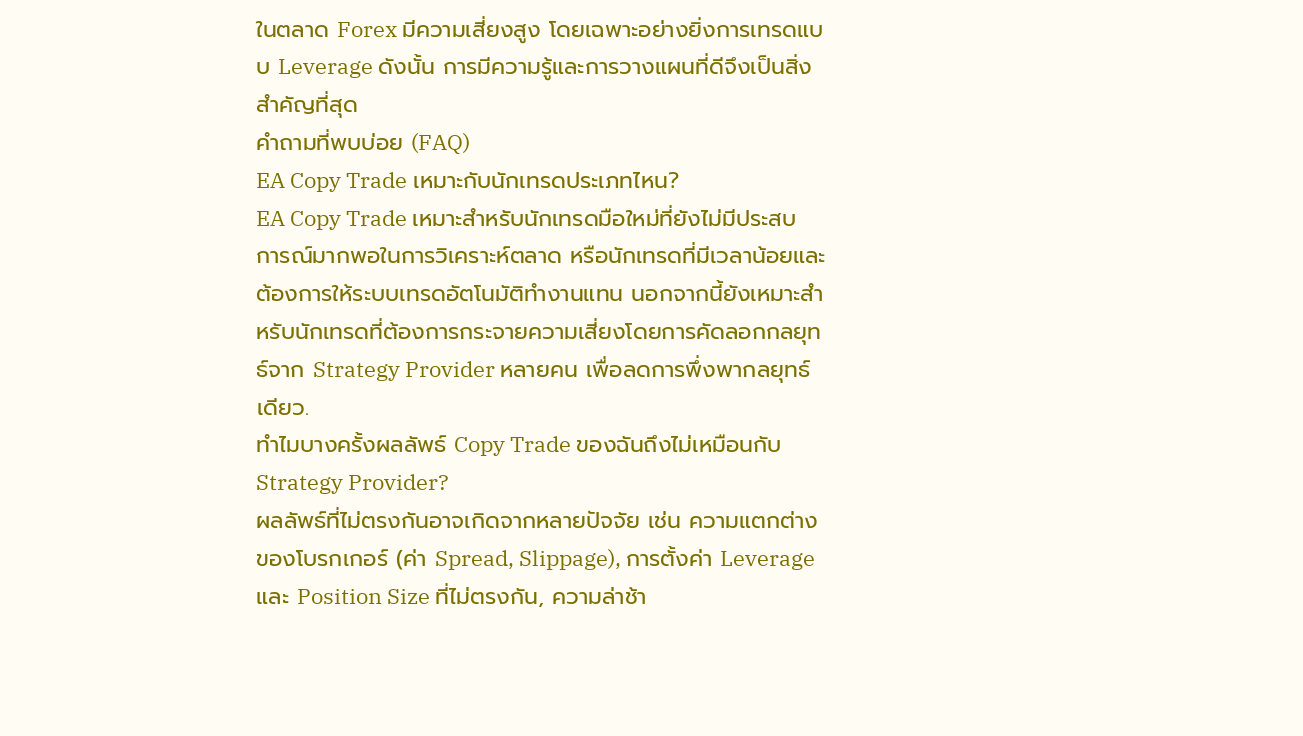ในตลาด Forex มีความเสี่ยงสูง โดยเฉพาะอย่างยิ่งการเทรดแบบ Leverage ดังนั้น การมีความรู้และการวางแผนที่ดีจึงเป็นสิ่งสำคัญที่สุด
คำถามที่พบบ่อย (FAQ)
EA Copy Trade เหมาะกับนักเทรดประเภทไหน?
EA Copy Trade เหมาะสำหรับนักเทรดมือใหม่ที่ยังไม่มีประสบการณ์มากพอในการวิเคราะห์ตลาด หรือนักเทรดที่มีเวลาน้อยและต้องการให้ระบบเทรดอัตโนมัติทำงานแทน นอกจากนี้ยังเหมาะสำหรับนักเทรดที่ต้องการกระจายความเสี่ยงโดยการคัดลอกกลยุทธ์จาก Strategy Provider หลายคน เพื่อลดการพึ่งพากลยุทธ์เดียว.
ทำไมบางครั้งผลลัพธ์ Copy Trade ของฉันถึงไม่เหมือนกับ Strategy Provider?
ผลลัพธ์ที่ไม่ตรงกันอาจเกิดจากหลายปัจจัย เช่น ความแตกต่างของโบรกเกอร์ (ค่า Spread, Slippage), การตั้งค่า Leverage และ Position Size ที่ไม่ตรงกัน, ความล่าช้า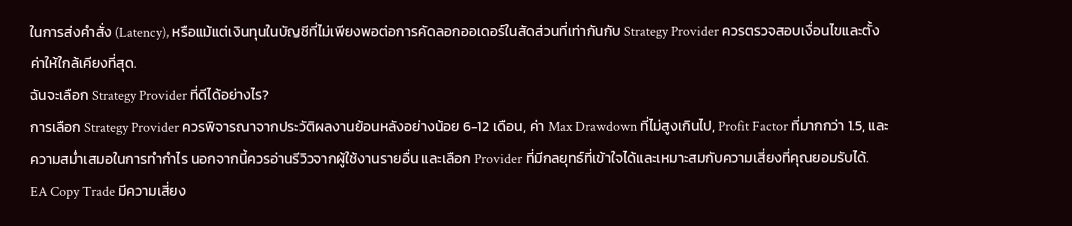ในการส่งคำสั่ง (Latency), หรือแม้แต่เงินทุนในบัญชีที่ไม่เพียงพอต่อการคัดลอกออเดอร์ในสัดส่วนที่เท่ากันกับ Strategy Provider ควรตรวจสอบเงื่อนไขและตั้งค่าให้ใกล้เคียงที่สุด.
ฉันจะเลือก Strategy Provider ที่ดีได้อย่างไร?
การเลือก Strategy Provider ควรพิจารณาจากประวัติผลงานย้อนหลังอย่างน้อย 6-12 เดือน, ค่า Max Drawdown ที่ไม่สูงเกินไป, Profit Factor ที่มากกว่า 1.5, และความสม่ำเสมอในการทำกำไร นอกจากนี้ควรอ่านรีวิวจากผู้ใช้งานรายอื่น และเลือก Provider ที่มีกลยุทธ์ที่เข้าใจได้และเหมาะสมกับความเสี่ยงที่คุณยอมรับได้.
EA Copy Trade มีความเสี่ยง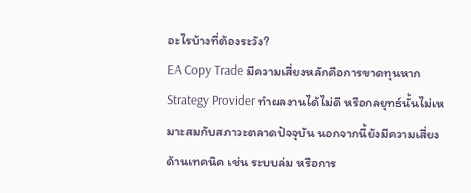อะไรบ้างที่ต้องระวัง?
EA Copy Trade มีความเสี่ยงหลักคือการขาดทุนหาก Strategy Provider ทำผลงานได้ไม่ดี หรือกลยุทธ์นั้นไม่เหมาะสมกับสภาวะตลาดปัจจุบัน นอกจากนี้ยังมีความเสี่ยงด้านเทคนิค เช่น ระบบล่ม หรือการ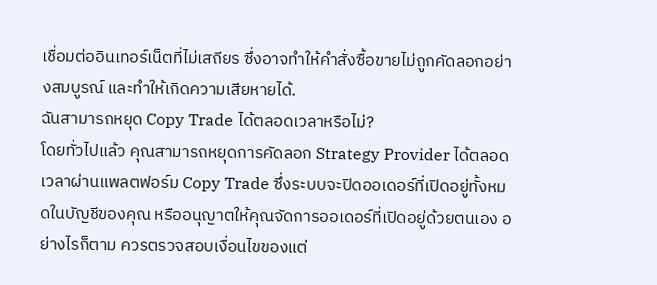เชื่อมต่ออินเทอร์เน็ตที่ไม่เสถียร ซึ่งอาจทำให้คำสั่งซื้อขายไม่ถูกคัดลอกอย่างสมบูรณ์ และทำให้เกิดความเสียหายได้.
ฉันสามารถหยุด Copy Trade ได้ตลอดเวลาหรือไม่?
โดยทั่วไปแล้ว คุณสามารถหยุดการคัดลอก Strategy Provider ได้ตลอดเวลาผ่านแพลตฟอร์ม Copy Trade ซึ่งระบบจะปิดออเดอร์ที่เปิดอยู่ทั้งหมดในบัญชีของคุณ หรืออนุญาตให้คุณจัดการออเดอร์ที่เปิดอยู่ด้วยตนเอง อย่างไรก็ตาม ควรตรวจสอบเงื่อนไขของแต่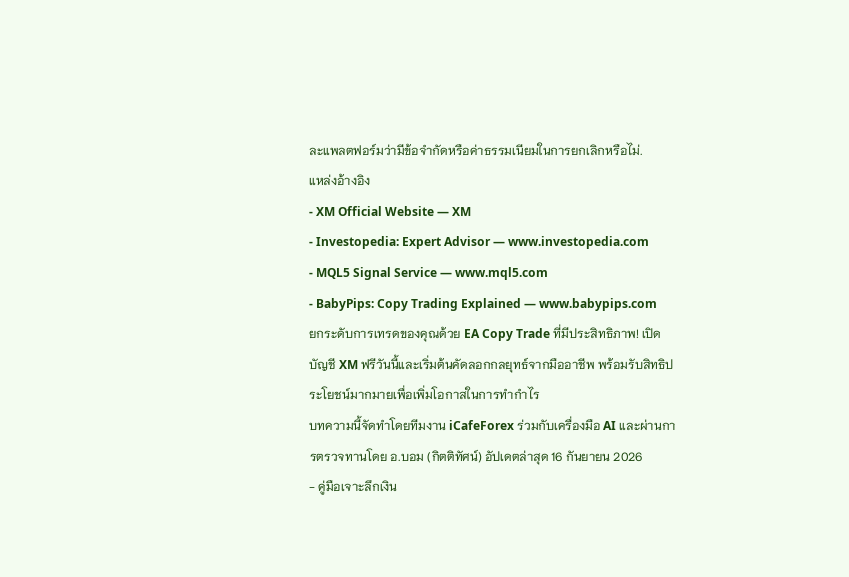ละแพลตฟอร์มว่ามีข้อจำกัดหรือค่าธรรมเนียมในการยกเลิกหรือไม่.
แหล่งอ้างอิง
- XM Official Website — XM
- Investopedia: Expert Advisor — www.investopedia.com
- MQL5 Signal Service — www.mql5.com
- BabyPips: Copy Trading Explained — www.babypips.com
ยกระดับการเทรดของคุณด้วย EA Copy Trade ที่มีประสิทธิภาพ! เปิดบัญชี XM ฟรีวันนี้และเริ่มต้นคัดลอกกลยุทธ์จากมืออาชีพ พร้อมรับสิทธิประโยชน์มากมายเพื่อเพิ่มโอกาสในการทำกำไร
บทความนี้จัดทำโดยทีมงาน iCafeForex ร่วมกับเครื่องมือ AI และผ่านการตรวจทานโดย อ.บอม (กิตติทัศน์) อัปเดตล่าสุด 16 กันยายน 2026
- คู่มือเจาะลึกเงิน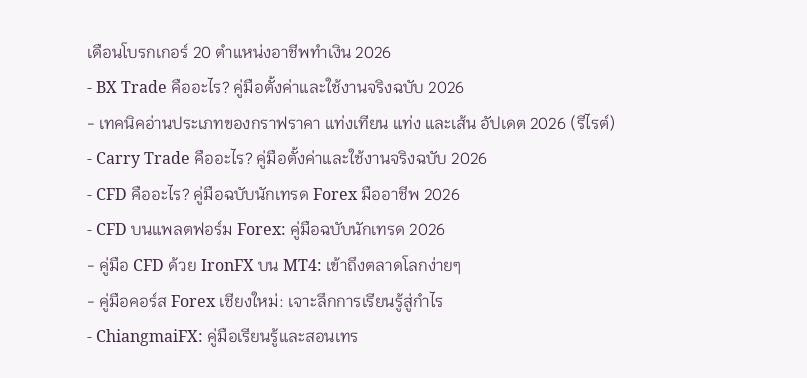เดือนโบรกเกอร์ 20 ตำแหน่งอาชีพทำเงิน 2026
- BX Trade คืออะไร? คู่มือตั้งค่าและใช้งานจริงฉบับ 2026
- เทคนิคอ่านประเภทของกราฟราคา แท่งเทียน แท่ง และเส้น อัปเดต 2026 (รีไรต์)
- Carry Trade คืออะไร? คู่มือตั้งค่าและใช้งานจริงฉบับ 2026
- CFD คืออะไร? คู่มือฉบับนักเทรด Forex มืออาชีพ 2026
- CFD บนแพลตฟอร์ม Forex: คู่มือฉบับนักเทรด 2026
- คู่มือ CFD ด้วย IronFX บน MT4: เข้าถึงตลาดโลกง่ายๆ
- คู่มือคอร์ส Forex เชียงใหม่: เจาะลึกการเรียนรู้สู่กำไร
- ChiangmaiFX: คู่มือเรียนรู้และสอนเทร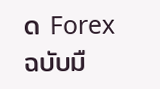ด Forex ฉบับมื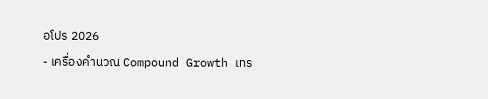อโปร 2026
- เครื่องคำนวณ Compound Growth เทร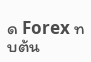ด Forex ทบต้น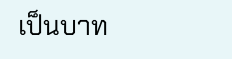เป็นบาท